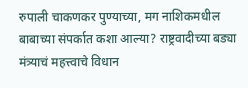रुपाली चाकणकर पुण्याच्या, मग नाशिकमधील बाबाच्या संपर्कात कशा आल्या? राष्ट्रवादीच्या बड्या मंत्र्याचं महत्त्वाचे विधान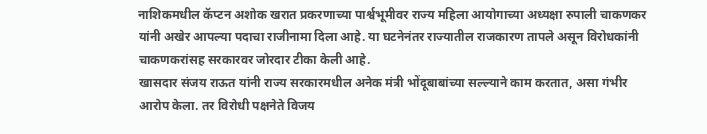नाशिकमधील कॅप्टन अशोक खरात प्रकरणाच्या पार्श्वभूमीवर राज्य महिला आयोगाच्या अध्यक्षा रुपाली चाकणकर यांनी अखेर आपल्या पदाचा राजीनामा दिला आहे. या घटनेनंतर राज्यातील राजकारण तापले असून विरोधकांनी चाकणकरांसह सरकारवर जोरदार टीका केली आहे.
खासदार संजय राऊत यांनी राज्य सरकारमधील अनेक मंत्री भोंदूबाबांच्या सल्ल्याने काम करतात, असा गंभीर आरोप केला. तर विरोधी पक्षनेते विजय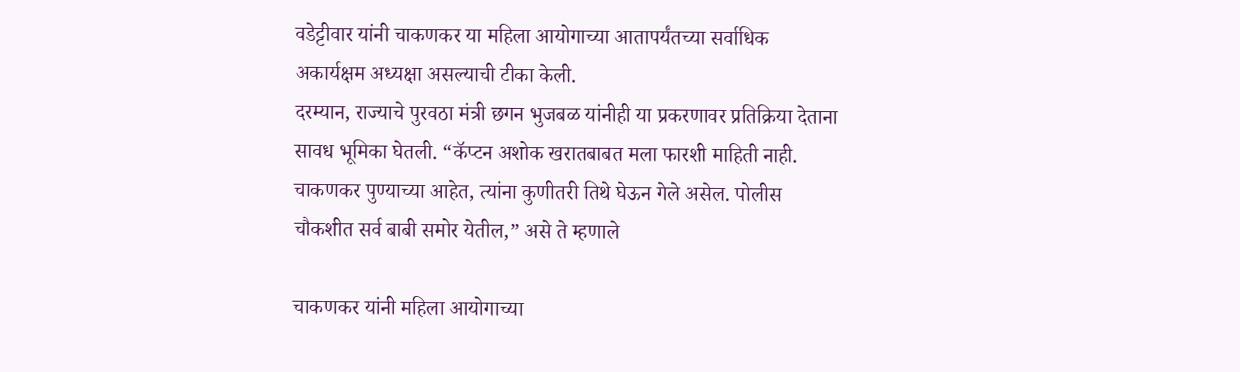वडेट्टीवार यांनी चाकणकर या महिला आयोगाच्या आतापर्यंतच्या सर्वाधिक अकार्यक्षम अध्यक्षा असल्याची टीका केली.
दरम्यान, राज्याचे पुरवठा मंत्री छगन भुजबळ यांनीही या प्रकरणावर प्रतिक्रिया देताना सावध भूमिका घेतली. “कॅप्टन अशोक खरातबाबत मला फारशी माहिती नाही. चाकणकर पुण्याच्या आहेत, त्यांना कुणीतरी तिथे घेऊन गेले असेल. पोलीस चौकशीत सर्व बाबी समोर येतील,” असे ते म्हणाले

चाकणकर यांनी महिला आयोगाच्या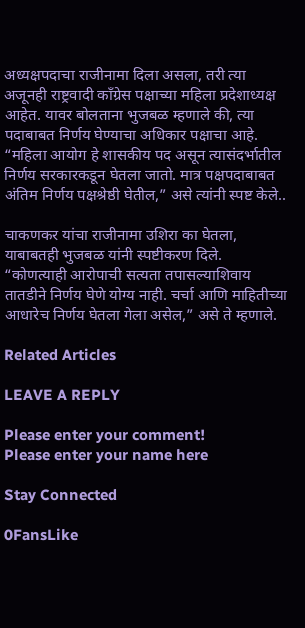अध्यक्षपदाचा राजीनामा दिला असला, तरी त्या अजूनही राष्ट्रवादी काँग्रेस पक्षाच्या महिला प्रदेशाध्यक्ष आहेत. यावर बोलताना भुजबळ म्हणाले की, त्या पदाबाबत निर्णय घेण्याचा अधिकार पक्षाचा आहे. “महिला आयोग हे शासकीय पद असून त्यासंदर्भातील निर्णय सरकारकडून घेतला जातो. मात्र पक्षपदाबाबत अंतिम निर्णय पक्षश्रेष्ठी घेतील,” असे त्यांनी स्पष्ट केले..

चाकणकर यांचा राजीनामा उशिरा का घेतला, याबाबतही भुजबळ यांनी स्पष्टीकरण दिले. “कोणत्याही आरोपाची सत्यता तपासल्याशिवाय तातडीने निर्णय घेणे योग्य नाही. चर्चा आणि माहितीच्या आधारेच निर्णय घेतला गेला असेल,” असे ते म्हणाले.

Related Articles

LEAVE A REPLY

Please enter your comment!
Please enter your name here

Stay Connected

0FansLike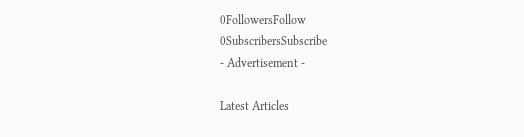0FollowersFollow
0SubscribersSubscribe
- Advertisement -

Latest Articles